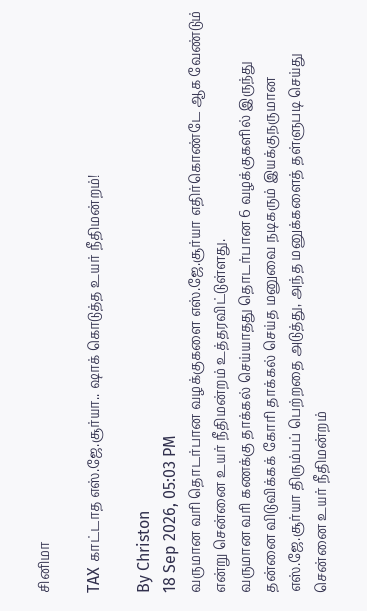சினிமா

TAX காட்டாத எஸ்.ஜே.சூர்யா.. ஷாக் கொடுத்த உயர் நீதிமன்றம்!

By Christon
18 Sep 2026, 05:03 PM
வருமான வரி தொடர்பான வழக்குகளை எஸ்.ஜே.சூர்யா எதிர்கொண்டே ஆக வேண்டும் என்று சென்னை உயர் நீதிமன்றம் உத்தரவிட்டுள்ளது.
வருமான வரி கணக்கு தாக்கல் செய்யாதது தொடர்பான 6 வழக்குகளில் இருந்து தன்னை விடுவிக்கக் கோரி தாக்கல் செய்த மனுவை நடிகரும் இயக்குநருமான எஸ்.ஜே.சூர்யா திரும்பப் பெற்றதை அடுத்து, அந்த மனுக்களைத் தள்ளுபடி செய்து சென்னை உயர் நீதிமன்றம்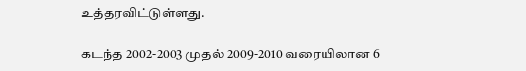உத்தரவிட்டுள்ளது.

கடந்த 2002-2003 முதல் 2009-2010 வரையிலான 6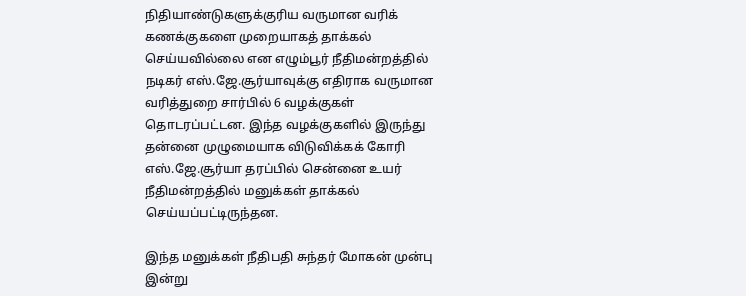நிதியாண்டுகளுக்குரிய வருமான வரிக் கணக்குகளை முறையாகத் தாக்கல் செய்யவில்லை என எழும்பூர் நீதிமன்றத்தில் நடிகர் எஸ்.ஜே.சூர்யாவுக்கு எதிராக வருமான வரித்துறை சார்பில் 6 வழக்குகள் தொடரப்பட்டன. இந்த வழக்குகளில் இருந்து தன்னை முழுமையாக விடுவிக்கக் கோரி எஸ்.ஜே.சூர்யா தரப்பில் சென்னை உயர் நீதிமன்றத்தில் மனுக்கள் தாக்கல் செய்யப்பட்டிருந்தன.

இந்த மனுக்கள் நீதிபதி சுந்தர் மோகன் முன்பு இன்று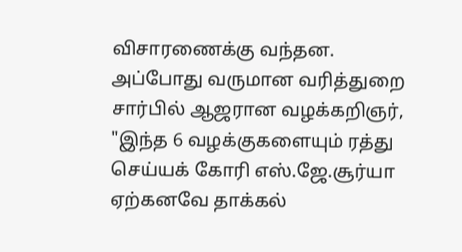விசாரணைக்கு வந்தன. அப்போது வருமான வரித்துறை சார்பில் ஆஜரான வழக்கறிஞர், "இந்த 6 வழக்குகளையும் ரத்து செய்யக் கோரி எஸ்.ஜே.சூர்யா ஏற்கனவே தாக்கல்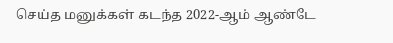செய்த மனுக்கள் கடந்த 2022-ஆம் ஆண்டே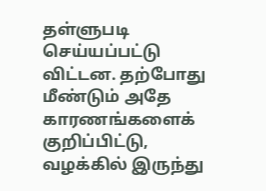தள்ளுபடி செய்யப்பட்டு விட்டன. தற்போது மீண்டும் அதே காரணங்களைக் குறிப்பிட்டு, வழக்கில் இருந்து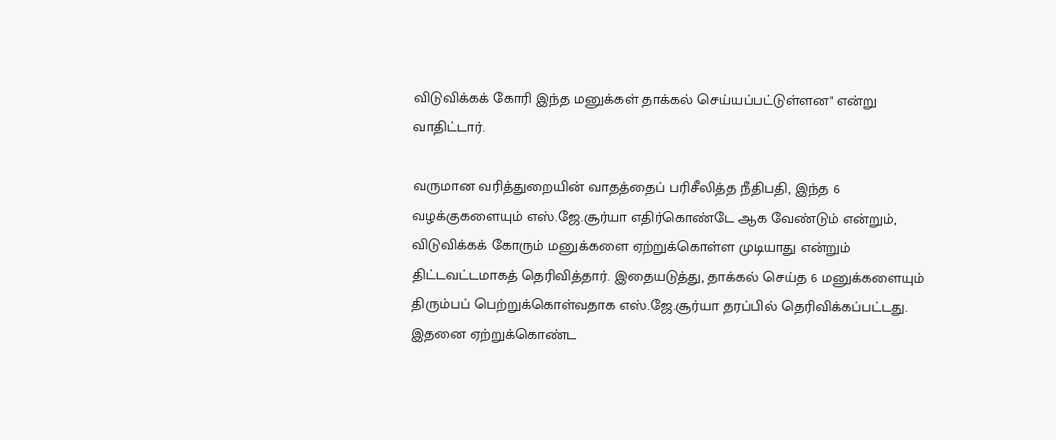விடுவிக்கக் கோரி இந்த மனுக்கள் தாக்கல் செய்யப்பட்டுள்ளன" என்று வாதிட்டார்.

வருமான வரித்துறையின் வாதத்தைப் பரிசீலித்த நீதிபதி, இந்த 6 வழக்குகளையும் எஸ்.ஜே.சூர்யா எதிர்கொண்டே ஆக வேண்டும் என்றும், விடுவிக்கக் கோரும் மனுக்களை ஏற்றுக்கொள்ள முடியாது என்றும் திட்டவட்டமாகத் தெரிவித்தார். இதையடுத்து, தாக்கல் செய்த 6 மனுக்களையும் திரும்பப் பெற்றுக்கொள்வதாக எஸ்.ஜே.சூர்யா தரப்பில் தெரிவிக்கப்பட்டது. இதனை ஏற்றுக்கொண்ட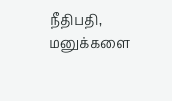நீதிபதி, மனுக்களை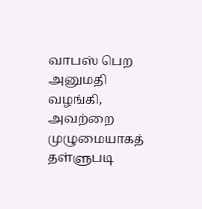வாபஸ் பெற அனுமதி வழங்கி, அவற்றை முழுமையாகத் தள்ளுபடி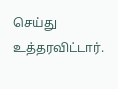செய்து உத்தரவிட்டார்.